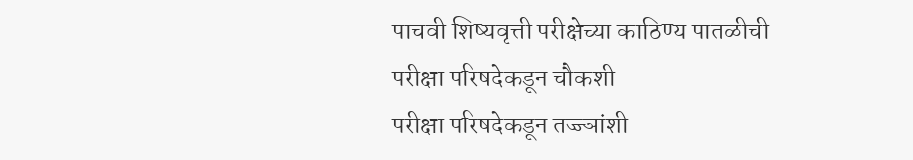पाचवी शिष्यवृत्ती परीक्षेच्या काठिण्य पातळीची परीक्षा परिषदेकडून चौकशी
परीक्षा परिषदेकडून तज्ज्ञांशी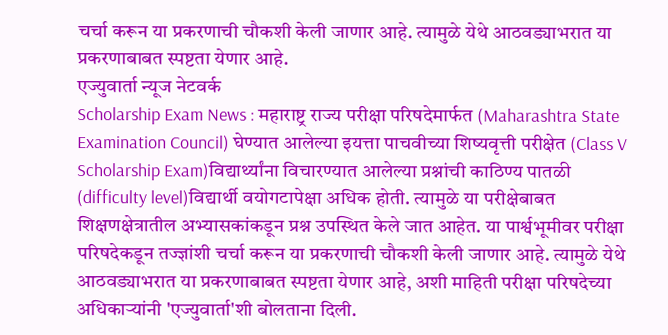चर्चा करून या प्रकरणाची चौकशी केली जाणार आहे. त्यामुळे येथे आठवड्याभरात या प्रकरणाबाबत स्पष्टता येणार आहे.
एज्युवार्ता न्यूज नेटवर्क
Scholarship Exam News : महाराष्ट्र राज्य परीक्षा परिषदेमार्फत (Maharashtra State Examination Council) घेण्यात आलेल्या इयत्ता पाचवीच्या शिष्यवृत्ती परीक्षेत (Class V Scholarship Exam)विद्यार्थ्यांना विचारण्यात आलेल्या प्रश्नांची काठिण्य पातळी (difficulty level)विद्यार्थी वयोगटापेक्षा अधिक होती. त्यामुळे या परीक्षेबाबत शिक्षणक्षेत्रातील अभ्यासकांकडून प्रश्न उपस्थित केले जात आहेत. या पार्श्वभूमीवर परीक्षा परिषदेकडून तज्ज्ञांशी चर्चा करून या प्रकरणाची चौकशी केली जाणार आहे. त्यामुळे येथे आठवड्याभरात या प्रकरणाबाबत स्पष्टता येणार आहे, अशी माहिती परीक्षा परिषदेच्या अधिकाऱ्यांनी 'एज्युवार्ता'शी बोलताना दिली.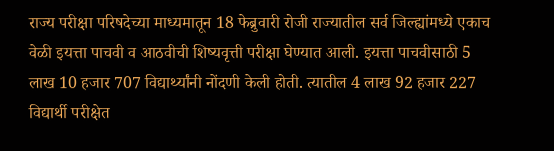राज्य परीक्षा परिषदेच्या माध्यमातून 18 फेब्रुवारी रोजी राज्यातील सर्व जिल्ह्यांमध्ये एकाच वेळी इयत्ता पाचवी व आठवीची शिष्यवृत्ती परीक्षा घेण्यात आली. इयत्ता पाचवीसाठी 5 लाख 10 हजार 707 विद्यार्थ्यांनी नोंदणी केली होती. त्यातील 4 लाख 92 हजार 227 विद्यार्थी परीक्षेत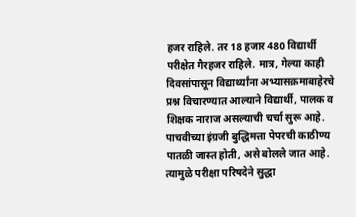हजर राहिले. तर 18 हजार 480 विद्यार्थी परीक्षेत गैरहजर राहिले. मात्र, गेल्या काही दिवसांपासून विद्यार्थ्यांना अभ्यासक्रमाबाहेरचे प्रश्न विचारण्यात आल्याने विद्यार्थी, पालक व शिक्षक नाराज असल्याची चर्चा सुरू आहे. पाचवीच्या इंग्रजी बुद्धिमत्ता पेपरची काठीण्य पातळी जास्त होती, असे बोलले जात आहे. त्यामुळे परीक्षा परिषदेने सुद्धा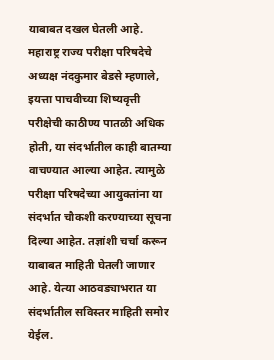याबाबत दखल घेतली आहे.
महाराष्ट्र राज्य परीक्षा परिषदेचे अध्यक्ष नंदकुमार बेडसे म्हणाले, इयत्ता पाचवीच्या शिष्यवृत्ती परीक्षेची काठीण्य पातळी अधिक होती, या संदर्भातील काही बातम्या वाचण्यात आल्या आहेत. त्यामुळे परीक्षा परिषदेच्या आयुक्तांना या संदर्भात चौकशी करण्याच्या सूचना दिल्या आहेत. तज्ञांशी चर्चा करून याबाबत माहिती घेतली जाणार आहे. येत्या आठवड्याभरात या संदर्भातील सविस्तर माहिती समोर येईल.